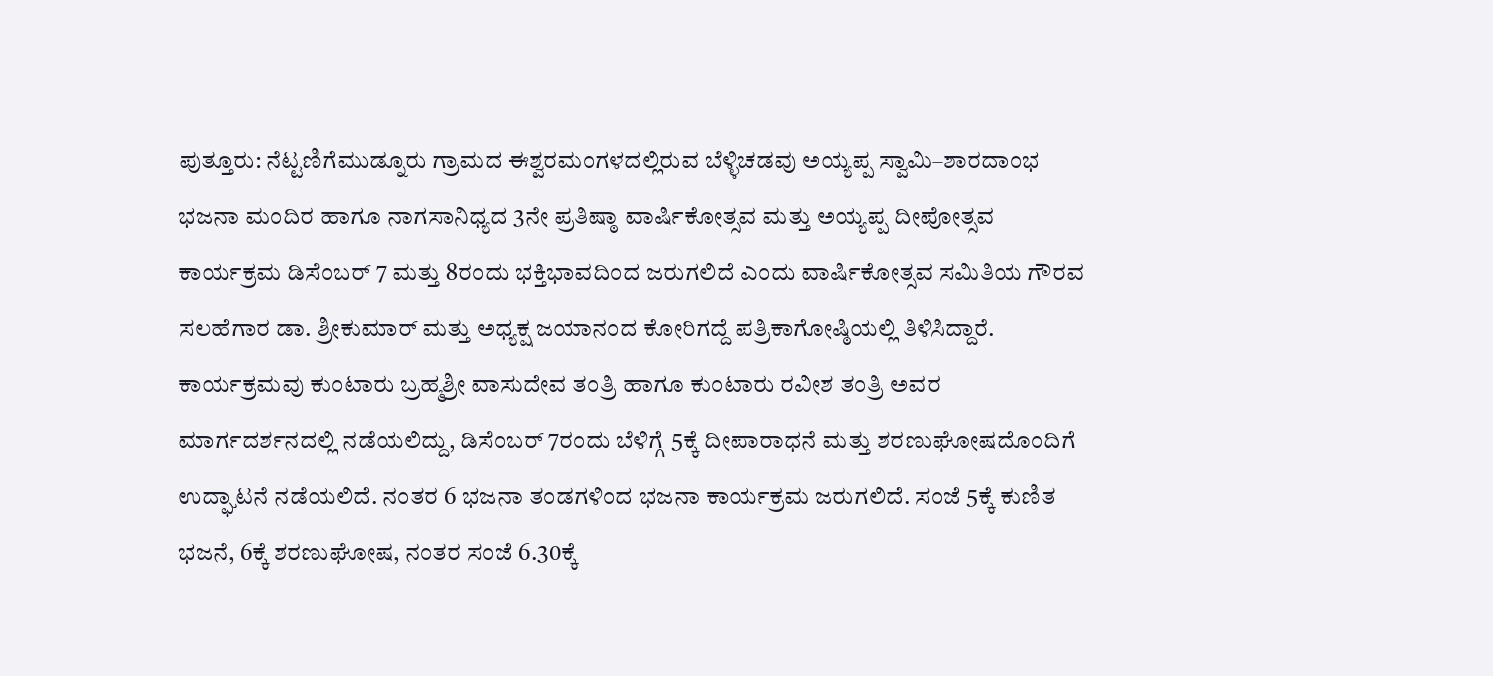ಪುತ್ತೂರು: ನೆಟ್ಟಣಿಗೆಮುಡ್ನೂರು ಗ್ರಾಮದ ಈಶ್ವರಮಂಗಳದಲ್ಲಿರುವ ಬೆಳ್ಳಿಚಡವು ಅಯ್ಯಪ್ಪ ಸ್ವಾಮಿ–ಶಾರದಾಂಭ ಭಜನಾ ಮಂದಿರ ಹಾಗೂ ನಾಗಸಾನಿಧ್ಯದ 3ನೇ ಪ್ರತಿಷ್ಠಾ ವಾರ್ಷಿಕೋತ್ಸವ ಮತ್ತು ಅಯ್ಯಪ್ಪ ದೀಪೋತ್ಸವ ಕಾರ್ಯಕ್ರಮ ಡಿಸೆಂಬರ್ 7 ಮತ್ತು 8ರಂದು ಭಕ್ತಿಭಾವದಿಂದ ಜರುಗಲಿದೆ ಎಂದು ವಾರ್ಷಿಕೋತ್ಸವ ಸಮಿತಿಯ ಗೌರವ ಸಲಹೆಗಾರ ಡಾ. ಶ್ರೀಕುಮಾರ್ ಮತ್ತು ಅಧ್ಯಕ್ಷ ಜಯಾನಂದ ಕೋರಿಗದ್ದೆ ಪತ್ರಿಕಾಗೋಷ್ಠಿಯಲ್ಲಿ ತಿಳಿಸಿದ್ದಾರೆ.
ಕಾರ್ಯಕ್ರಮವು ಕುಂಟಾರು ಬ್ರಹ್ಮಶ್ರೀ ವಾಸುದೇವ ತಂತ್ರಿ ಹಾಗೂ ಕುಂಟಾರು ರವೀಶ ತಂತ್ರಿ ಅವರ ಮಾರ್ಗದರ್ಶನದಲ್ಲಿ ನಡೆಯಲಿದ್ದು, ಡಿಸೆಂಬರ್ 7ರಂದು ಬೆಳಿಗ್ಗೆ 5ಕ್ಕೆ ದೀಪಾರಾಧನೆ ಮತ್ತು ಶರಣುಘೋಷದೊಂದಿಗೆ ಉದ್ಘಾಟನೆ ನಡೆಯಲಿದೆ. ನಂತರ 6 ಭಜನಾ ತಂಡಗಳಿಂದ ಭಜನಾ ಕಾರ್ಯಕ್ರಮ ಜರುಗಲಿದೆ. ಸಂಜೆ 5ಕ್ಕೆ ಕುಣಿತ ಭಜನೆ, 6ಕ್ಕೆ ಶರಣುಘೋಷ, ನಂತರ ಸಂಜೆ 6.30ಕ್ಕೆ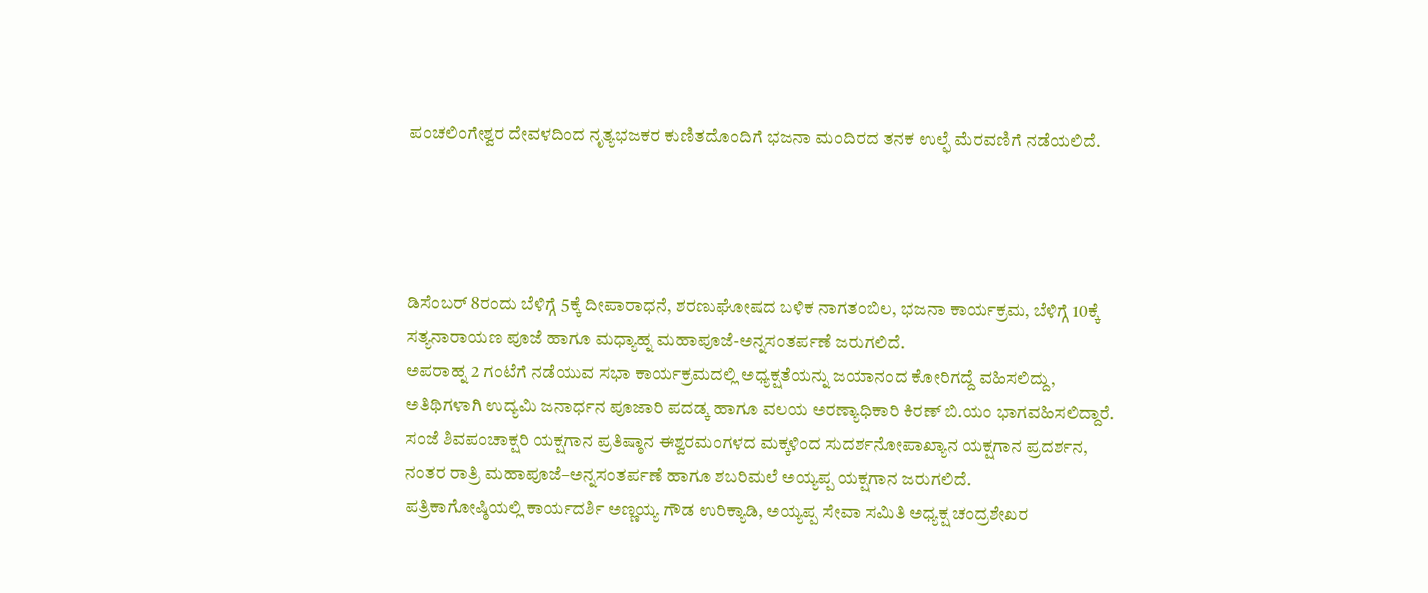ಪಂಚಲಿಂಗೇಶ್ವರ ದೇವಳದಿಂದ ನೃತ್ಯಭಜಕರ ಕುಣಿತದೊಂದಿಗೆ ಭಜನಾ ಮಂದಿರದ ತನಕ ಉಲ್ಫೆ ಮೆರವಣಿಗೆ ನಡೆಯಲಿದೆ.




ಡಿಸೆಂಬರ್ 8ರಂದು ಬೆಳಿಗ್ಗೆ 5ಕ್ಕೆ ದೀಪಾರಾಧನೆ, ಶರಣುಘೋಷದ ಬಳಿಕ ನಾಗತಂಬಿಲ, ಭಜನಾ ಕಾರ್ಯಕ್ರಮ, ಬೆಳಿಗ್ಗೆ 10ಕ್ಕೆ ಸತ್ಯನಾರಾಯಣ ಪೂಜೆ ಹಾಗೂ ಮಧ್ಯಾಹ್ನ ಮಹಾಪೂಜೆ-ಅನ್ನಸಂತರ್ಪಣೆ ಜರುಗಲಿದೆ.
ಅಪರಾಹ್ನ 2 ಗಂಟೆಗೆ ನಡೆಯುವ ಸಭಾ ಕಾರ್ಯಕ್ರಮದಲ್ಲಿ ಅಧ್ಯಕ್ಷತೆಯನ್ನು ಜಯಾನಂದ ಕೋರಿಗದ್ದೆ ವಹಿಸಲಿದ್ದು, ಅತಿಥಿಗಳಾಗಿ ಉದ್ಯಮಿ ಜನಾರ್ಧನ ಪೂಜಾರಿ ಪದಡ್ಕ ಹಾಗೂ ವಲಯ ಅರಣ್ಯಾಧಿಕಾರಿ ಕಿರಣ್ ಬಿ.ಯಂ ಭಾಗವಹಿಸಲಿದ್ದಾರೆ.
ಸಂಜೆ ಶಿವಪಂಚಾಕ್ಷರಿ ಯಕ್ಷಗಾನ ಪ್ರತಿಷ್ಠಾನ ಈಶ್ವರಮಂಗಳದ ಮಕ್ಕಳಿಂದ ಸುದರ್ಶನೋಪಾಖ್ಯಾನ ಯಕ್ಷಗಾನ ಪ್ರದರ್ಶನ, ನಂತರ ರಾತ್ರಿ ಮಹಾಪೂಜೆ–ಅನ್ನಸಂತರ್ಪಣೆ ಹಾಗೂ ಶಬರಿಮಲೆ ಅಯ್ಯಪ್ಪ ಯಕ್ಷಗಾನ ಜರುಗಲಿದೆ.
ಪತ್ರಿಕಾಗೋಷ್ಠಿಯಲ್ಲಿ ಕಾರ್ಯದರ್ಶಿ ಅಣ್ಣಯ್ಯ ಗೌಡ ಉರಿಕ್ಯಾಡಿ, ಅಯ್ಯಪ್ಪ ಸೇವಾ ಸಮಿತಿ ಅಧ್ಯಕ್ಷ ಚಂದ್ರಶೇಖರ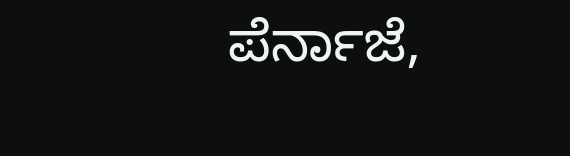ಪೆರ್ನಾಜೆ,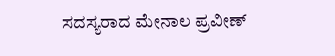ಸದಸ್ಯರಾದ ಮೇನಾಲ ಪ್ರವೀಣ್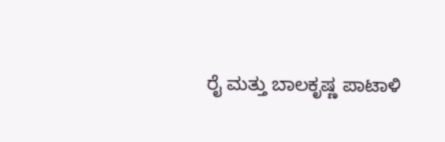ರೈ ಮತ್ತು ಬಾಲಕೃಷ್ಣ ಪಾಟಾಳಿ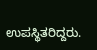ಉಪಸ್ಥಿತರಿದ್ದರು.